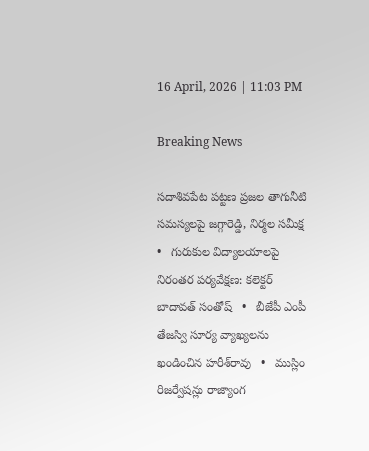16 April, 2026 | 11:03 PM

Breaking News

సదాశివపేట పట్టణ ప్రజల తాగునీటి సమస్యలపై జగ్గారెడ్డి, నిర్మల సమీక్ష   •   గురుకుల విద్యాలయాలపై నిరంతర పర్యవేక్షణ: కలెక్టర్ బాదావత్ సంతోష్   •   బీజేపీ ఎంపీ తేజస్వి సూర్య వ్యాఖ్యలను ఖండించిన హరీశ్‌రావు   •   ముస్లిం రిజర్వేషన్లు రాజ్యాంగ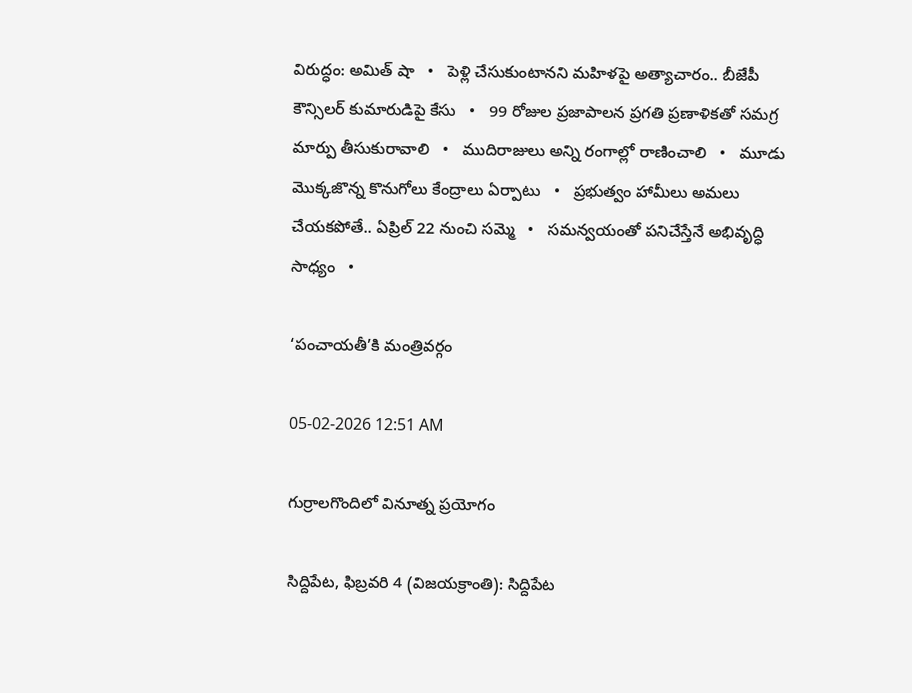విరుద్ధం: అమిత్ షా   •   పెళ్లి చేసుకుంటానని మహిళపై అత్యాచారం.. బీజేపీ కౌన్సిలర్ కుమారుడిపై కేసు   •   99 రోజుల ప్రజాపాలన ప్రగతి ప్రణాళికతో సమగ్ర మార్పు తీసుకురావాలి   •   ముదిరాజులు అన్ని రంగాల్లో రాణించాలి   •   మూడు మొక్కజొన్న కొనుగోలు కేంద్రాలు ఏర్పాటు   •   ప్రభుత్వం హామీలు అమలు చేయకపోతే.. ఏప్రిల్ 22 నుంచి సమ్మె   •   సమన్వయంతో పనిచేస్తేనే అభివృద్ధి సాధ్యం   •

‘పంచాయతీ’కి మంత్రివర్గం

05-02-2026 12:51 AM

గుర్రాలగొందిలో వినూత్న ప్రయోగం

సిద్దిపేట, ఫిబ్రవరి 4 (విజయక్రాంతి): సిద్దిపేట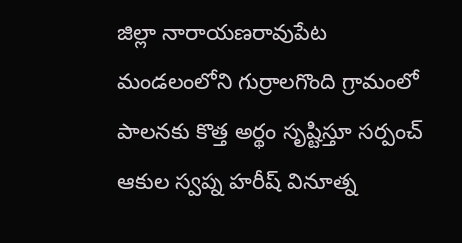జిల్లా నారాయణరావుపేట మండలంలోని గుర్రాలగొంది గ్రామంలో పాలనకు కొత్త అర్థం సృష్టిస్తూ సర్పంచ్ ఆకుల స్వప్న హరీష్ వినూత్న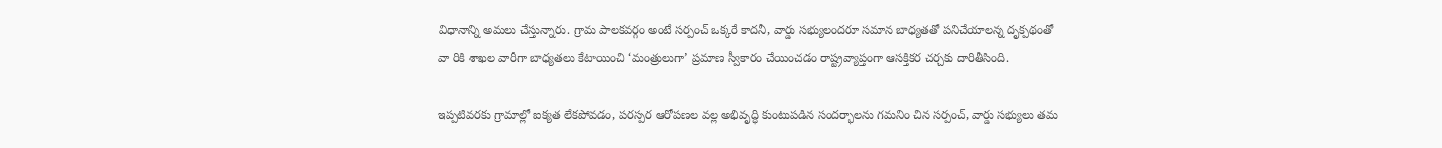విధానాన్ని అమలు చేస్తున్నారు. గ్రామ పాలకవర్గం అంటే సర్పంచ్ ఒక్కరే కాదనీ, వార్డు సభ్యులందరూ సమాన బాధ్యతతో పనిచేయాలన్న దృక్పథంతో వా రికి శాఖల వారీగా బాధ్యతలు కేటాయించి ‘మంత్రులుగా’ ప్రమాణ స్వీకారం చేయించడం రాష్ట్రవ్యాప్తంగా ఆసక్తికర చర్చకు దారితీసింది.

ఇప్పటివరకు గ్రామాల్లో ఐక్యత లేకపోవడం, పరస్పర ఆరోపణల వల్ల అభివృద్ధి కుంటుపడిన సందర్భాలను గమనిం చిన సర్పంచ్, వార్డు సభ్యులు తమ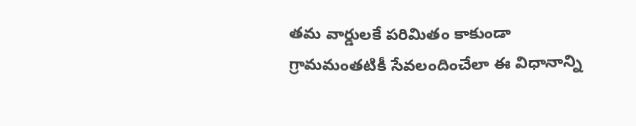తమ వార్డులకే పరిమితం కాకుండా గ్రామమంతటికీ సేవలందించేలా ఈ విధానాన్ని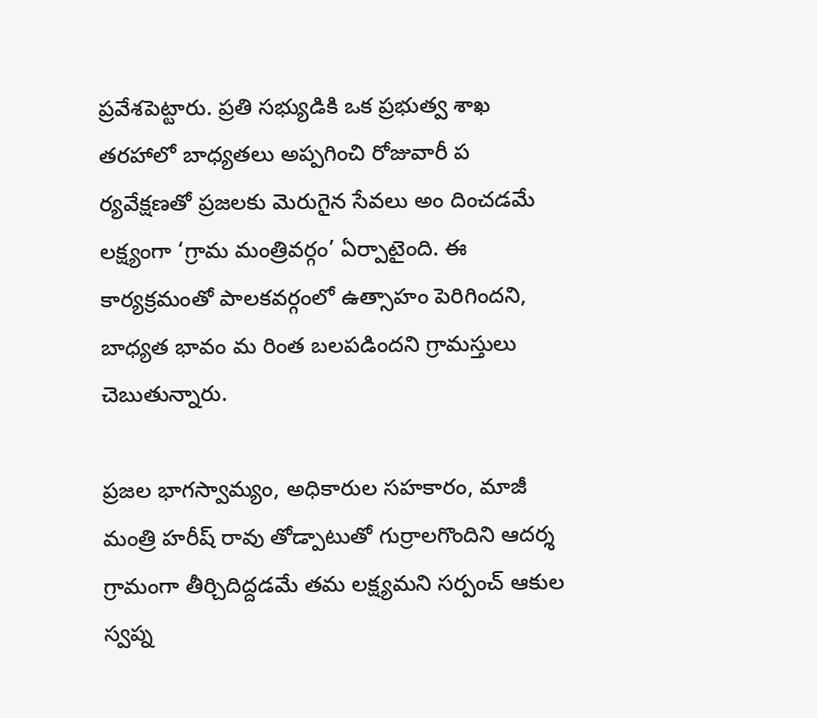ప్రవేశపెట్టారు. ప్రతి సభ్యుడికి ఒక ప్రభుత్వ శాఖ తరహాలో బాధ్యతలు అప్పగించి రోజువారీ ప ర్యవేక్షణతో ప్రజలకు మెరుగైన సేవలు అం దించడమే లక్ష్యంగా ‘గ్రామ మంత్రివర్గం’ ఏర్పాటైంది. ఈ కార్యక్రమంతో పాలకవర్గంలో ఉత్సాహం పెరిగిందని, బాధ్యత భావం మ రింత బలపడిందని గ్రామస్తులు చెబుతున్నారు.

ప్రజల భాగస్వామ్యం, అధికారుల సహకారం, మాజీ మంత్రి హరీష్ రావు తోడ్పాటుతో గుర్రాలగొందిని ఆదర్శ గ్రామంగా తీర్చిదిద్దడమే తమ లక్ష్యమని సర్పంచ్ ఆకుల స్వప్న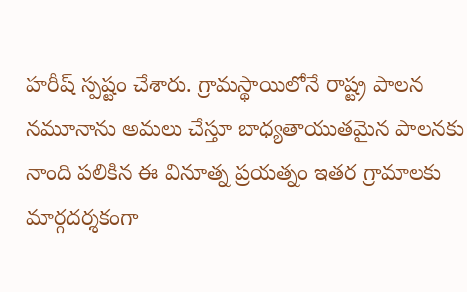హరీష్ స్పష్టం చేశారు. గ్రామస్థాయిలోనే రాష్ట్ర పాలన నమూనాను అమలు చేస్తూ బాధ్యతాయుతమైన పాలనకు నాంది పలికిన ఈ వినూత్న ప్రయత్నం ఇతర గ్రామాలకు మార్గదర్శకంగా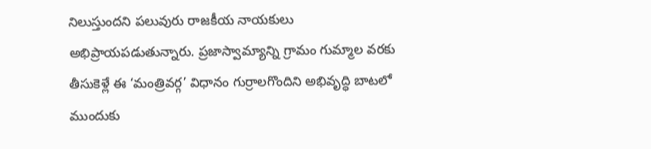నిలుస్తుందని పలువురు రాజకీయ నాయకులు అభిప్రాయపడుతున్నారు. ప్రజాస్వామ్యాన్ని గ్రామం గుమ్మాల వరకు తీసుకెళ్లే ఈ ‘మంత్రివర్గ’ విధానం గుర్రాలగొందిని అభివృద్ధి బాటలో ముందుకు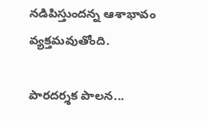నడిపిస్తుందన్న ఆశాభావం వ్యక్తమవుతోంది.

పారదర్శక పాలన...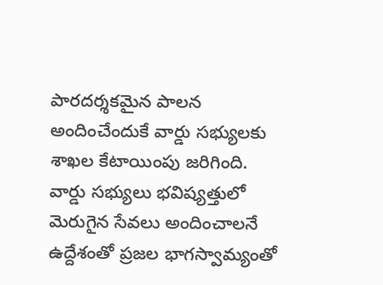పారదర్శకమైన పాలన అందించేందుకే వార్డు సభ్యులకు శాఖల కేటాయింపు జరిగింది. వార్డు సభ్యులు భవిష్యత్తులో మెరుగైన సేవలు అందించాలనే ఉద్దేశంతో ప్రజల భాగస్వామ్యంతో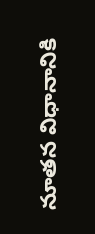నూతన విధానానికి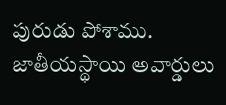పురుడు పోశాము. జాతీయస్థాయి అవార్డులు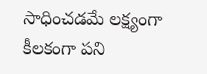సాధించడమే లక్ష్యంగా కీలకంగా పని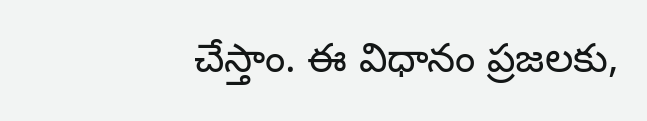చేస్తాం. ఈ విధానం ప్రజలకు,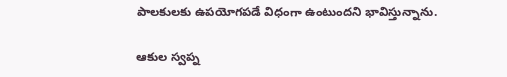పాలకులకు ఉపయోగపడే విధంగా ఉంటుందని భావిస్తున్నాను.

ఆకుల స్వప్న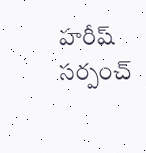హరీష్ సర్పంచ్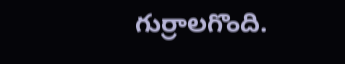గుర్రాలగొంది.